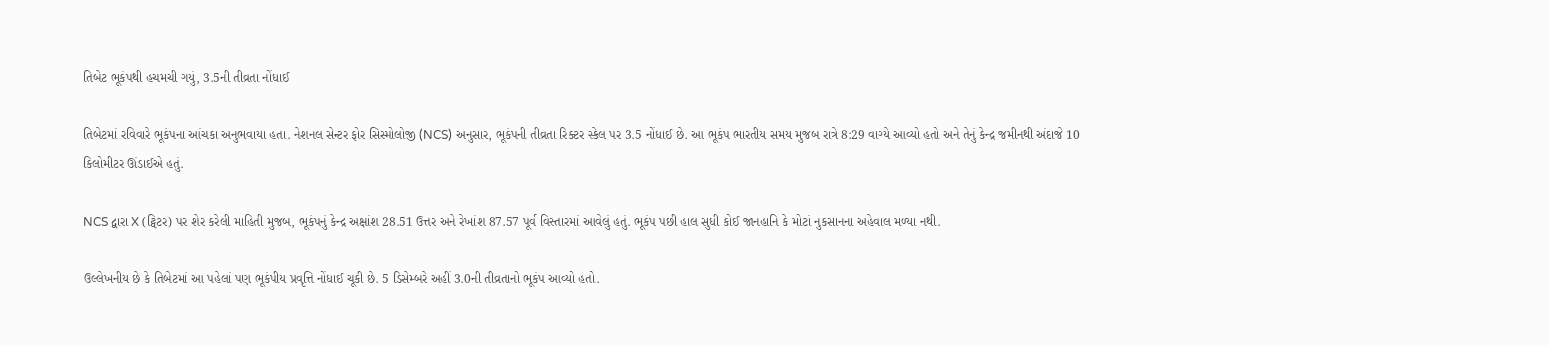તિબેટ ભૂકંપથી હચમચી ગયું, 3.5ની તીવ્રતા નોંધાઈ

તિબેટમાં રવિવારે ભૂકંપના આંચકા અનુભવાયા હતા. નેશનલ સેન્ટર ફોર સિસ્મોલોજી (NCS) અનુસાર, ભૂકંપની તીવ્રતા રિક્ટર સ્કેલ પર 3.5 નોંધાઈ છે. આ ભૂકંપ ભારતીય સમય મુજબ રાત્રે 8:29 વાગ્યે આવ્યો હતો અને તેનું કેન્દ્ર જમીનથી અંદાજે 10 કિલોમીટર ઊંડાઈએ હતું.

NCS દ્વારા X (ટ્વિટર) પર શેર કરેલી માહિતી મુજબ, ભૂકંપનું કેન્દ્ર અક્ષાંશ 28.51 ઉત્તર અને રેખાંશ 87.57 પૂર્વ વિસ્તારમાં આવેલું હતું. ભૂકંપ પછી હાલ સુધી કોઈ જાનહાનિ કે મોટાં નુકસાનના અહેવાલ મળ્યા નથી.

ઉલ્લેખનીય છે કે તિબેટમાં આ પહેલાં પણ ભૂકંપીય પ્રવૃત્તિ નોંધાઈ ચૂકી છે. 5 ડિસેમ્બરે અહીં 3.0ની તીવ્રતાનો ભૂકંપ આવ્યો હતો.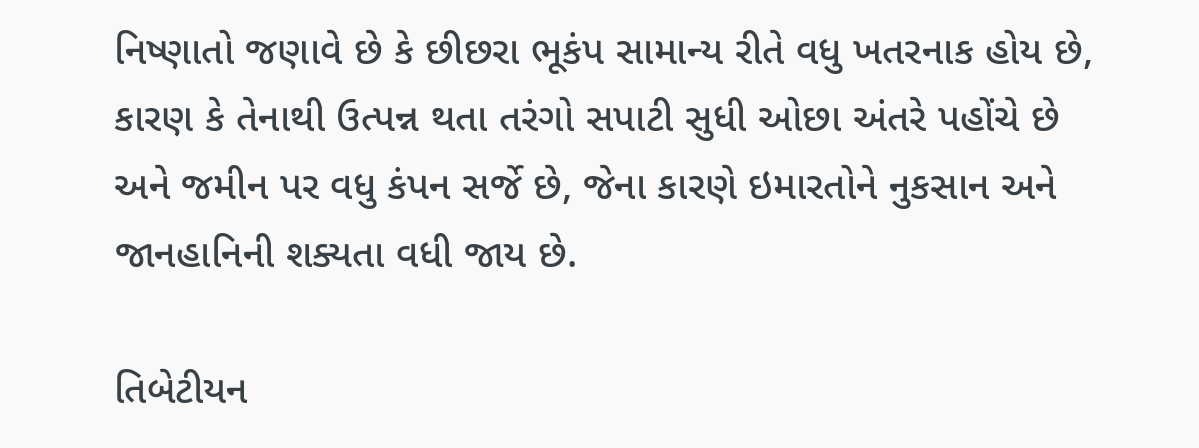નિષ્ણાતો જણાવે છે કે છીછરા ભૂકંપ સામાન્ય રીતે વધુ ખતરનાક હોય છે, કારણ કે તેનાથી ઉત્પન્ન થતા તરંગો સપાટી સુધી ઓછા અંતરે પહોંચે છે અને જમીન પર વધુ કંપન સર્જે છે, જેના કારણે ઇમારતોને નુકસાન અને જાનહાનિની શક્યતા વધી જાય છે.

તિબેટીયન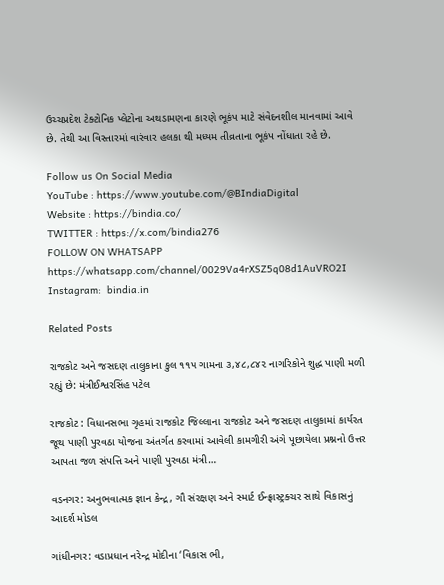ઉચ્ચપ્રદેશ ટેક્ટોનિક પ્લેટોના અથડામણના કારણે ભૂકંપ માટે સંવેદનશીલ માનવામાં આવે છે. તેથી આ વિસ્તારમાં વારંવાર હલકા થી મધ્યમ તીવ્રતાના ભૂકંપ નોંધાતા રહે છે.

Follow us On Social Media
YouTube : https://www.youtube.com/@BIndiaDigital
Website : https://bindia.co/
TWITTER : https://x.com/bindia276
FOLLOW ON WHATSAPP  https://whatsapp.com/channel/0029Va4rXSZ5q08d1AuVRO2I
Instagram:  bindia.in

Related Posts

રાજકોટ અને જસદણ તાલુકાના કુલ ૧૧૫ ગામના ૩,૪૮,૮૪૨ નાગરિકોને શુદ્ધ પાણી મળી રહ્યું છે: મંત્રીઈશ્વરસિંહ પટેલ

રાજકોટ : વિધાનસભા ગૃહમાં રાજકોટ જિલ્લાના રાજકોટ અને જસદણ તાલુકામાં કાર્યરત જૂથ પાણી પુરવઠા યોજના અંતર્ગત કરવામાં આવેલી કામગીરી અંગે પૂછાયેલા પ્રશ્નનો ઉત્તર આપતા જળ સંપત્તિ અને પાણી પુરવઠા મંત્રી…

વડનગર: અનુભવાત્મક જ્ઞાન કેન્દ્ર, ગૌ સંરક્ષણ અને સ્માર્ટ ઈન્ફ્રાસ્ટ્રક્ચર સાથે વિકાસનું આદર્શ મોડલ

ગાંધીનગર: વડાપ્રધાન નરેન્દ્ર મોદીના ‘વિકાસ ભી,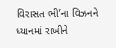વિરાસત ભી’ના વિઝનને ધ્યાનમાં રાખીને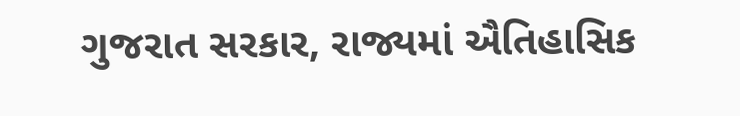ગુજરાત સરકાર, રાજ્યમાં ઐતિહાસિક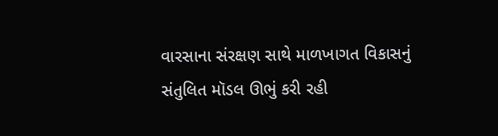વારસાના સંરક્ષણ સાથે માળખાગત વિકાસનું સંતુલિત મૉડલ ઊભું કરી રહી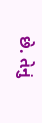છે. તેનું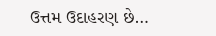ઉત્તમ ઉદાહરણ છે…